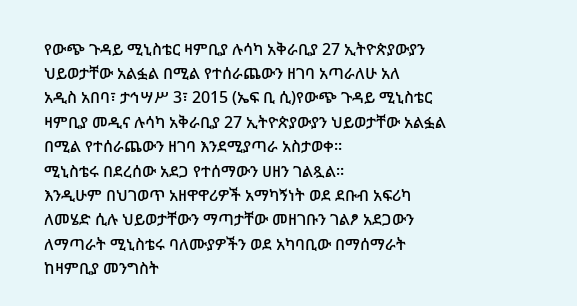የውጭ ጉዳይ ሚኒስቴር ዛምቢያ ሉሳካ አቅራቢያ 27 ኢትዮጵያውያን ህይወታቸው አልፏል በሚል የተሰራጨውን ዘገባ አጣራለሁ አለ
አዲስ አበባ፣ ታኅሣሥ 3፣ 2015 (ኤፍ ቢ ሲ)የውጭ ጉዳይ ሚኒስቴር ዛምቢያ መዲና ሉሳካ አቅራቢያ 27 ኢትዮጵያውያን ህይወታቸው አልፏል በሚል የተሰራጨውን ዘገባ እንደሚያጣራ አስታወቀ፡፡
ሚኒስቴሩ በደረሰው አደጋ የተሰማውን ሀዘን ገልጿል፡፡
እንዲሁም በህገወጥ አዘዋዋሪዎች አማካኝነት ወደ ደቡብ አፍሪካ ለመሄድ ሲሉ ህይወታቸውን ማጣታቸው መዘገቡን ገልፆ አደጋውን ለማጣራት ሚኒስቴሩ ባለሙያዎችን ወደ አካባቢው በማሰማራት ከዛምቢያ መንግስት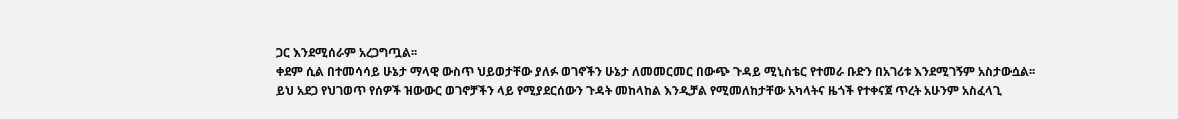ጋር እንደሚሰራም አረጋግጧል፡፡
ቀደም ሲል በተመሳሳይ ሁኔታ ማላዊ ውስጥ ህይወታቸው ያለፉ ወገኖችን ሁኔታ ለመመርመር በውጭ ጉዳይ ሚኒስቴር የተመራ ቡድን በአገሪቱ እንደሚገኝም አስታውሷል፡፡
ይህ አደጋ የህገወጥ የሰዎች ዝውውር ወገኖቻችን ላይ የሚያደርሰውን ጉዳት መከላከል እንዲቻል የሚመለከታቸው አካላትና ዜጎች የተቀናጀ ጥረት አሁንም አስፈላጊ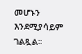መሆኑን እንደሚያሳይም ገልጿል፡፡